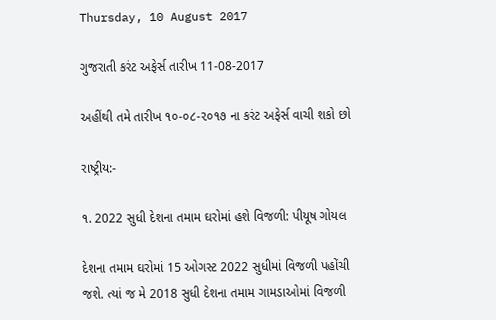Thursday, 10 August 2017

ગુજરાતી કરંટ અફેર્સ તારીખ 11-08-2017

અહીંથી તમે તારીખ ૧૦-૦૮-૨૦૧૭ ના કરંટ અફેર્સ વાચી શકો છો

રાષ્ટ્રીય:-

૧. 2022 સુધી દેશના તમામ ઘરોમાં હશે વિજળી: પીયૂષ ગોયલ

દેશના તમામ ઘરોમાં 15 ઓગસ્ટ 2022 સુધીમાં વિજળી પહોંચી જશે. ત્યાં જ મે 2018 સુધી દેશના તમામ ગામડાઓમાં વિજળી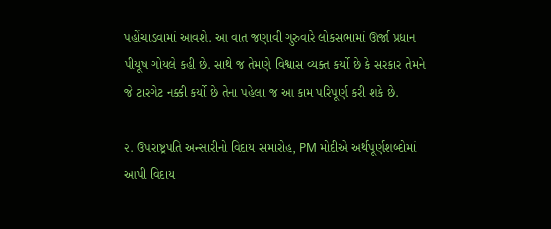પહોંચાડવામાં આવશે. આ વાત જણાવી ગુરુવારે લોકસભામાં ઊર્જા પ્રધાન પીયૂષ ગોયલે કહી છે. સાથે જ તેમણે વિશ્વાસ વ્યક્ત કર્યો છે કે સરકાર તેમને જે ટારગેટ નક્કી કર્યો છે તેના પહેલા જ આ કામ પરિપૂર્ણ કરી શકે છે.

૨. ઉપરાષ્ટ્રપતિ અન્સારીનો વિદાય સમારોહ, PM મોદીએ અર્થપૂર્ણશબ્દોમાં આપી વિદાય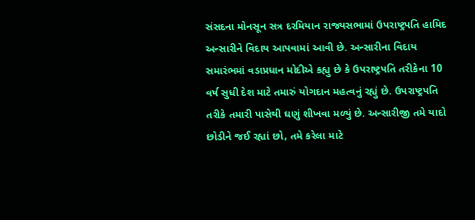સંસદના મોનસૂન સત્ર દરમિયાન રાજ્યસભામાં ઉપરાષ્ટ્રપતિ હામિદ અન્સારીને વિદાય આપવામાં આવી છે. અન્સારીના વિદાય સમારંભમાં વડાપ્રધાન મોદીએ કહ્યુ છે કે ઉપરાષ્ટ્રપતિ તરીકેના 10 વર્ષ સુધી દેશ માટે તમારું યોગદાન મહત્વનું રહ્યું છે. ઉપરાષ્ટ્રપતિ તરીકે તમારી પાસેથી ઘણું શીખવા મળ્યું છે. અન્સારીજી તમે યાદો છોડીને જઈ રહ્યાં છો, તમે કરેલા માટે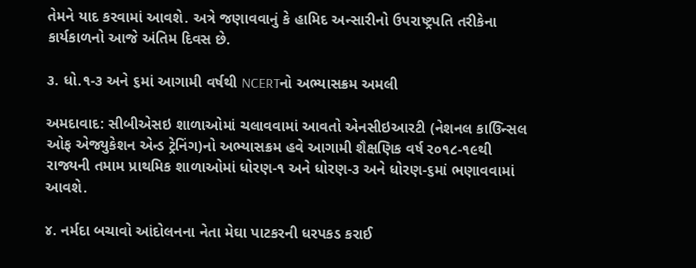તેમને યાદ કરવામાં આવશે. અત્રે જણાવવાનું કે હામિદ અન્સારીનો ઉપરાષ્ટ્રપતિ તરીકેના કાર્યકાળનો આજે અંતિમ દિવસ છે.

૩. ધો.૧-૩ અને ૬માં આગામી વર્ષથી NCERTનો અભ્યાસક્રમ અમલી

અમદાવાદ: સીબીએસઇ શાળાઓમાં ચલાવવામાં આવતો એનસીઇઆરટી (નેશનલ કાઉ‌િન્સલ ઓફ એજ્યુકેશન એન્ડ ટ્રેનિંગ)નો અભ્યાસક્રમ હવે આગામી શૈક્ષણિક વર્ષ ર૦૧૮-૧૯થી રાજ્યની તમામ પ્રાથમિક શાળાઓમાં ધોરણ-૧ અને ધોરણ-૩ અને ધોરણ-૬માં ભણાવવામાં આવશે.

૪. નર્મદા બચાવો આંદોલનના નેતા મેઘા પાટકરની ધરપકડ કરાઈ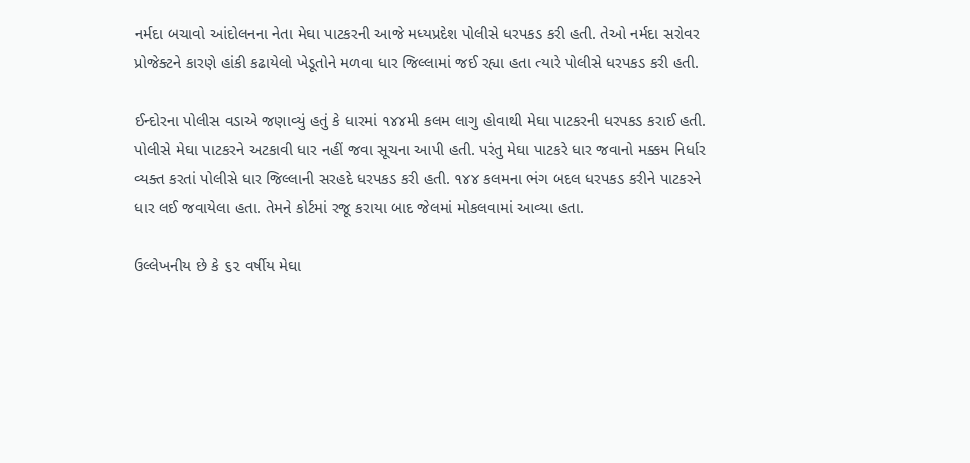નર્મદા બચાવો આંદોલનના નેતા મેઘા પાટકરની આજે મધ્યપ્રદેશ પોલીસે ધરપકડ કરી હતી. તેઓ નર્મદા સરોવર પ્રોજેક્ટને કારણે હાંકી કઢાયેલો ખેડૂતોને મળવા ધાર જિલ્લામાં જઈ રહ્યા હતા ત્યારે પોલીસે ધરપકડ કરી હતી.

ઈન્દોરના પોલીસ વડાએ જણાવ્યું હતું કે ધારમાં ૧૪૪મી કલમ લાગુ હોવાથી મેઘા પાટકરની ધરપકડ કરાઈ હતી. પોલીસે મેઘા પાટકરને અટકાવી ધાર નહીં જવા સૂચના આપી હતી. પરંતુ મેઘા પાટકરે ધાર જવાનો મક્કમ નિર્ધાર વ્યક્ત કરતાં પોલીસે ધાર જિલ્લાની સરહદે ધરપકડ કરી હતી. ૧૪૪ કલમના ભંગ બદલ ધરપકડ કરીને પાટકરને ધાર લઈ જવાયેલા હતા. તેમને કોર્ટમાં રજૂ કરાયા બાદ જેલમાં મોકલવામાં આવ્યા હતા.

ઉલ્લેખનીય છે કે ૬૨ વર્ષીય મેઘા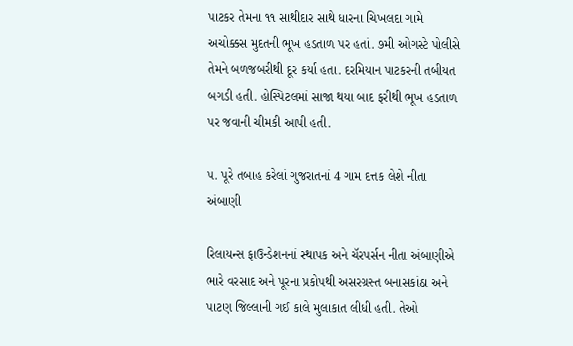પાટકર તેમના ૧૧ સાથીદાર સાથે ધારના ચિખલદા ગામે અચોક્કસ મુદતની ભૂખ હડતાળ પર હતાં. ૭મી ઓગસ્ટે પોલીસે તેમને બળજબરીથી દૂર કર્યા હતા. દરમિયાન પાટકરની તબીયત બગડી હતી. હોસ્પિટલમાં સાજા થયા બાદ ફરીથી ભૂખ હડતાળ પર જવાની ચીમકી આપી હતી.

૫. પૂરે તબાહ કરેલાં ગુજરાતનાં 4 ગામ દત્તક લેશે નીતા અંબાણી

રિલાયન્સ ફાઉન્ડેશનનાં સ્થાપક અને ચૅરપર્સન નીતા અંબાણીએ ભારે વરસાદ અને પૂરના પ્રકોપથી અસરગ્રસ્ત બનાસકાંઠા અને પાટણ જિલ્લાની ગઈ કાલે મુલાકાત લીધી હતી. તેઓ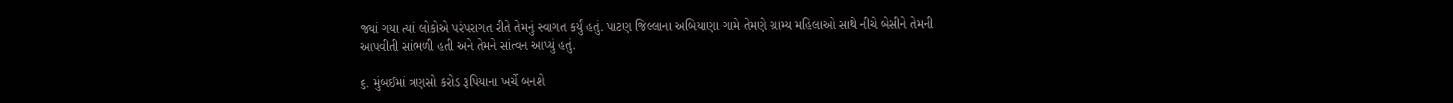જ્યાં ગયા ત્યાં લોકોએ પરંપરાગત રીતે તેમનું સ્વાગત કર્યું હતું. પાટણ જિલ્લાના અબિયાણા ગામે તેમણે ગ્રામ્ય મહિલાઓ સાથે નીચે બેસીને તેમની આપવીતી સાંભળી હતી અને તેમને સાંત્વન આપ્યું હતું.

૬. મુંબઈમાં ત્રણસો કરોડ રૂપિયાના ખર્ચે બનશે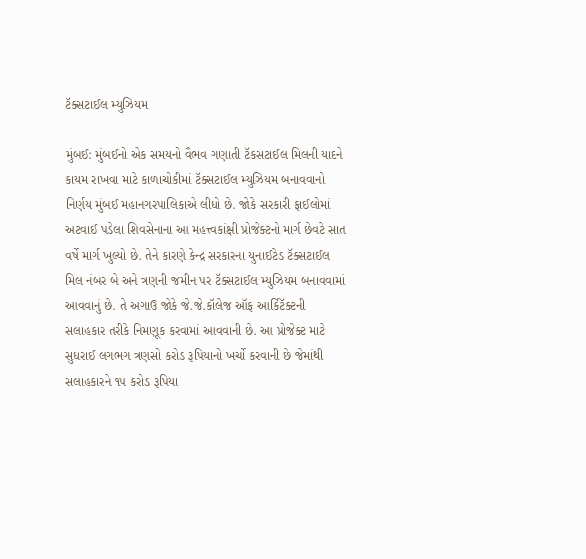ટૅક્સટાઈલ મ્યુઝિયમ

મુંબઈ: મુંબઈનો એક સમયનો વૈભવ ગણાતી ટૅકસટાઈલ મિલની યાદને કાયમ રાખવા માટે કાળાચોકીમાં ટૅક્સટાઈલ મ્યુઝિયમ બનાવવાનો નિર્ણય મુંબઈ મહાનગરપાલિકાએ લીધો છે. જોકે સરકારી ફાઈલોમાં અટવાઈ પડેલા શિવસેનાના આ મહત્ત્વકાંક્ષી પ્રોજેક્ટનો માર્ગ છેવટે સાત વર્ષે માર્ગ ખુલ્યો છે. તેને કારણે કેન્દ્ર સરકારના યુનાઈટેડ ટૅક્સટાઈલ મિલ નંબર બે અને ત્રણની જમીન પર ટૅક્સટાઈલ મ્યુઝિયમ બનાવવામાં આવવાનું છે. તે અગાઉ જોકે જે.જે.કૉલેજ ઑફ આર્કિટૅક્ટની સલાહકાર તરીકે નિમણૂક કરવામાં આવવાની છે. આ પ્રોજેક્ટ માટે સુધરાઈ લગભગ ત્રણસો કરોડ રૂપિયાનો ખર્ચો કરવાની છે જેમાંથી સલાહકારને ૧૫ કરોડ રૂપિયા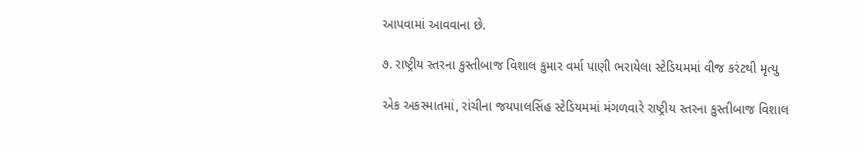આપવામાં આવવાના છે.

૭. રાષ્ટ્રીય સ્તરના કુસ્તીબાજ વિશાલ કુમાર વર્મા પાણી ભરાયેલા સ્ટેડિયમમાં વીજ કરંટથી મૃત્યુ

એક અકસ્માતમાં, રાંચીના જયપાલસિંહ સ્ટેડિયમમાં મંગળવારે રાષ્ટ્રીય સ્તરના કુસ્તીબાજ વિશાલ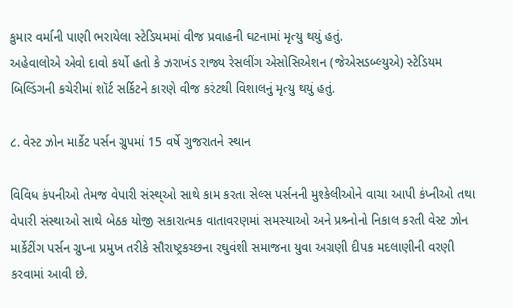કુમાર વર્માની પાણી ભરાયેલા સ્ટેડિયમમાં વીજ પ્રવાહની ઘટનામાં મૃત્યુ થયું હતું.
અહેવાલોએ એવો દાવો કર્યો હતો કે ઝરાખંડ રાજ્ય રેસલીંગ એસોસિએશન (જેએસડબ્લ્યુએ) સ્ટેડિયમ બિલ્ડિંગની કચેરીમાં શૉર્ટ સર્કિટને કારણે વીજ કરંટથી વિશાલનું મૃત્યુ થયું હતું.

૮. વેસ્ટ ઝોન માર્કેટ પર્સન ગ્રુપમાં 15 વર્ષે ગુજરાતને સ્થાન

વિવિધ કંપનીઓ તેમજ વેપારી સંસ્થ્ઓ સાથે કામ કરતા સેલ્સ પર્સનની મુશ્કેલીઓને વાચા આપી કંપ્નીઓ તથા વેપારી સંસ્થાઓ સાથે બેઠક યોજી સકારાત્મક વાતાવરણમાં સમસ્યાઓ અને પ્રશ્ર્નોનો નિકાલ કરતી વેસ્ટ ઝોન માર્કેટીંગ પર્સન ગ્રુપ્ના પ્રમુખ તરીકે સૌરાષ્ટ્રકચ્છના રઘુવંશી સમાજના યુવા અગ્રણી દીપક મદલાણીની વરણી કરવામાં આવી છે.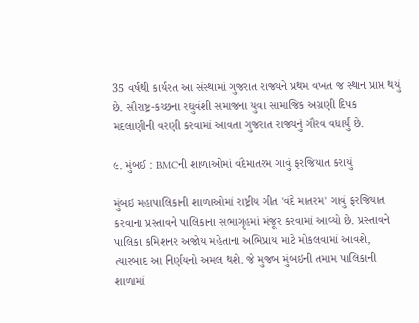35 વર્ષથી કાર્યરત આ સંસ્થામાં ગુજરાત રાજ્યને પ્રથમ વખત જ સ્થાન પ્રાપ્ત થયું છે. સૌરાષ્ટ્ર-કચ્છના રઘુવંશી સમાજના યુવા સામાજિક અગ્રણી દિપક મદલાણીની વરણી કરવામાં આવતા ગુજરાત રાજ્યનું ગૌરવ વધાર્યું છે.

૯. મુંબઈ : BMCની શાળાઓમાં વંદેમાતરમ ગાવું ફરજિયાત કરાયું

મુંબઇ મહાપાલિકાની શાળાઓમાં રાષ્ટ્રીય ગીત 'વંદે માતરમ' ગાવું ફરજિયાત કરવાના પ્રસ્તાવને પાલિકાના સભાગૃહમાં મંજૂર કરવામાં આવ્યો છે. પ્રસ્તાવને પાલિકા કમિશનર અજોય મહેતાના અભિપ્રાય માટે મોકલવામાં આવશે, ત્યારબાદ આ નિર્ણયનો અમલ થશે. જે મુજબ મુંબઇની તમામ પાલિકાની શાળામાં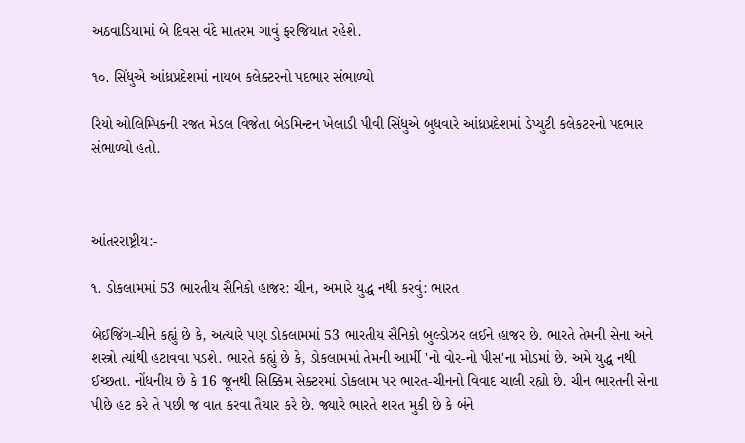અઠવાડિયામાં બે દિવસ વંદે માતરમ ગાવું ફરજિયાત રહેશે.

૧૦. સિંધુએ આંધ્રપ્રદેશમાં નાયબ કલેક્ટરનો પદભાર સંભાળ્યો

રિયો ઓલિમ્પિકની રજત મેડલ વિજેતા બેડમિન્ટન ખેલાડી પીવી સિંધુએ બુધવારે આંધ્રપ્રદેશમાં ડેપ્યુટી કલેકટરનો પદભાર સંભાળ્યો હતો.



આંતરરાષ્ટ્રીય:-

૧. ડોકલામમાં 53 ભારતીય સૈનિકો હાજર: ચીન, અમારે યુદ્ધ નથી કરવું: ભારત

બેઈજિંગ-ચીને કહ્યું છે કે, અત્યારે પણ ડોકલામમાં 53 ભારતીય સૈનિકો બુલ્ડોઝર લઈને હાજર છે. ભારતે તેમની સેના અને શસ્ત્રો ત્યાંથી હટાવવા પડશે. ભારતે કહ્યું છે કે, ડોકલામમાં તેમની આર્મી 'નો વોર-નો પીસ'ના મોડમાં છે. અમે યુદ્ધ નથી ઈચ્છતા. નોંધનીય છે કે 16 જૂનથી સિક્કિમ સેક્ટરમાં ડોકલામ પર ભારત-ચીનનો વિવાદ ચાલી રહ્યો છે. ચીન ભારતની સેના પીછે હટ કરે તે પછી જ વાત કરવા તૈયાર કરે છે. જ્યારે ભારતે શરત મુકી છે કે બંને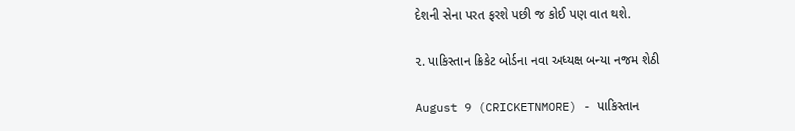દેશની સેના પરત ફરશે પછી જ કોઈ પણ વાત થશે.

૨. પાકિસ્તાન ક્રિકેટ બોર્ડના નવા અધ્યક્ષ બન્યા નજમ શેઠી

August 9 (CRICKETNMORE) - પાકિસ્તાન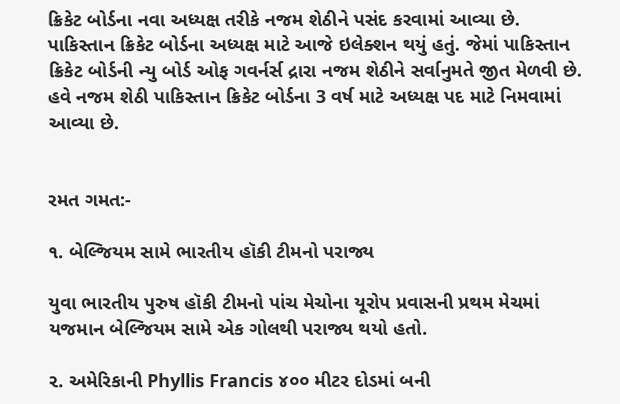ક્રિકેટ બોર્ડના નવા અધ્યક્ષ તરીકે નજમ શેઠીને પસંદ કરવામાં આવ્યા છે. પાકિસ્તાન ક્રિકેટ બોર્ડના અધ્યક્ષ માટે આજે ઇલેક્શન થયું હતું. જેમાં પાકિસ્તાન ક્રિકેટ બોર્ડની ન્યુ બોર્ડ ઓફ ગવર્નર્સ દ્રારા નજમ શેઠીને સર્વાનુમતે જીત મેળવી છે. હવે નજમ શેઠી પાકિસ્તાન ક્રિકેટ બોર્ડના 3 વર્ષ માટે અધ્યક્ષ પદ માટે નિમવામાં આવ્યા છે.


રમત ગમત:-

૧. બેલ્જિયમ સામે ભારતીય હૉકી ટીમનો પરાજ્ય

યુવા ભારતીય પુરુષ હૉકી ટીમનો પાંચ મેચોના યૂરોપ પ્રવાસની પ્રથમ મેચમાં યજમાન બેલ્જિયમ સામે એક ગોલથી પરાજ્ય થયો હતો.

૨. અમેરિકાની Phyllis Francis ૪૦૦ મીટર દોડમાં બની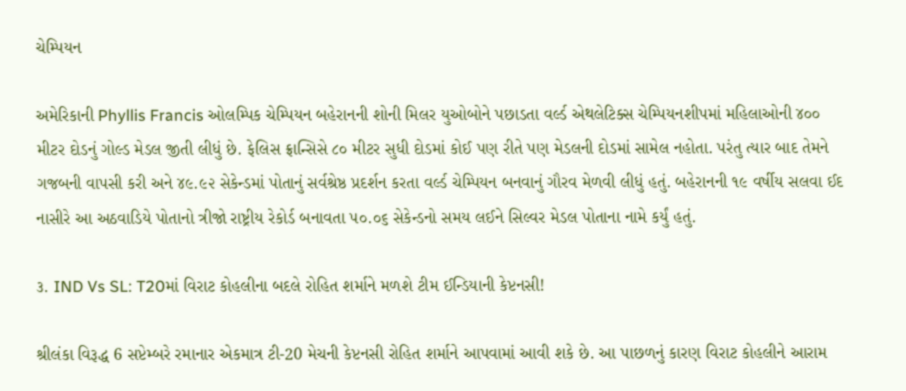ચેમ્પિયન

અમેરિકાની Phyllis Francis ઓલમ્પિક ચેમ્પિયન બહેરાનની શોની મિલર યુઓબોને પછાડતા વર્લ્ડ એથલેટિક્સ ચેમ્પિયનશીપમાં મહિલાઓની ૪૦૦ મીટર દોડનું ગોલ્ડ મેડલ જીતી લીધું છે. ફેલિસ ફ્રાન્સિસે ૮૦ મીટર સુધી દોડમાં કોઈ પણ રીતે પણ મેડલની દોડમાં સામેલ નહોતા. પરંતુ ત્યાર બાદ તેમને ગજબની વાપસી કરી અને ૪૯.૯૨ સેકેન્ડમાં પોતાનું સર્વશ્રેષ્ઠ પ્રદર્શન કરતા વર્લ્ડ ચેમ્પિયન બનવાનું ગૌરવ મેળવી લીધું હતું. બહેરાનની ૧૯ વર્ષીય સલવા ઈદ નાસીરે આ અઠવાડિયે પોતાનો ત્રીજો રાષ્ટ્રીય રેકોર્ડ બનાવતા ૫૦.૦૬ સેકેન્ડનો સમય લઈને સિલ્વર મેડલ પોતાના નામે કર્યું હતું.

૩. IND Vs SL: T20માં વિરાટ કોહલીના બદલે રોહિત શર્માને મળશે ટીમ ઈન્ડિયાની કેપ્ટનસી!

શ્રીલંકા વિરૂદ્ધ 6 સપ્ટેમ્બરે રમાનાર એકમાત્ર ટી-20 મેચની કેપ્ટનસી રોહિત શર્માને આપવામાં આવી શકે છે. આ પાછળનું કારણ વિરાટ કોહલીને આરામ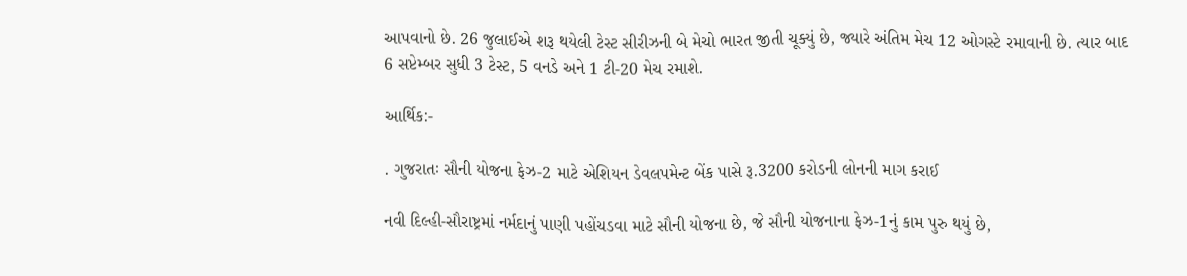આપવાનો છે. 26 જુલાઈએ શરૂ થયેલી ટેસ્ટ સીરીઝની બે મેચો ભારત જીતી ચૂક્યું છે, જ્યારે અંતિમ મેચ 12 ઓગસ્ટે રમાવાની છે. ત્યાર બાદ 6 સપ્ટેમ્બર સુધી 3 ટેસ્ટ, 5 વનડે અને 1 ટી-20 મેચ રમાશે.

આર્થિક:-

. ગુજરાતઃ સૌની યોજના ફેઝ-2 માટે એશિયન ડેવલપમેન્ટ બેંક પાસે રૂ.3200 કરોડની લોનની માગ કરાઈ

નવી દિલ્હી-સૌરાષ્ટ્રમાં નર્મદાનું પાણી પહોંચડવા માટે સૌની યોજના છે, જે સૌની યોજનાના ફેઝ-1નું કામ પુરુ થયું છે,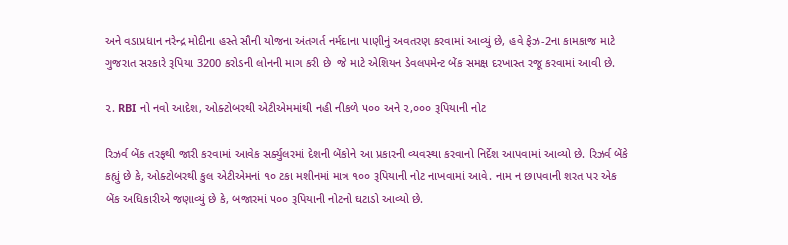અને વડાપ્રધાન નરેન્દ્ર મોદીના હસ્તે સૌની યોજના અંતગર્ત નર્મદાના પાણીનું અવતરણ કરવામાં આવ્યું છે, હવે ફેઝ-2ના કામકાજ માટે ગુજરાત સરકારે રૂપિયા 3200 કરોડની લોનની માગ કરી છે  જે માટે એશિયન ડેવલપમેન્ટ બેંક સમક્ષ દરખાસ્ત રજૂ કરવામાં આવી છે.

૨. RBI નો નવો આદેશ, ઓક્ટોબરથી એટીએમમાંથી નહી નીકળે ૫૦૦ અને ૨,૦૦૦ રૂપિયાની નોટ

રિઝર્વ બેંક તરફથી જારી કરવામાં આવેક સર્ક્યુલરમાં દેશની બેંકોને આ પ્રકારની વ્યવસ્થા કરવાનો નિર્દેશ આપવામાં આવ્યો છે. રિઝર્વ બેંકે કહ્યું છે કે, ઓક્ટોબરથી કુલ એટીએમનાં ૧૦ ટકા મશીનમાં માત્ર ૧૦૦ રૂપિયાની નોટ નાખવામાં આવે. નામ ન છાપવાની શરત પર એક બેંક અધિકારીએ જણાવ્યું છે કે, બજારમાં ૫૦૦ રૂપિયાની નોટનો ઘટાડો આવ્યો છે.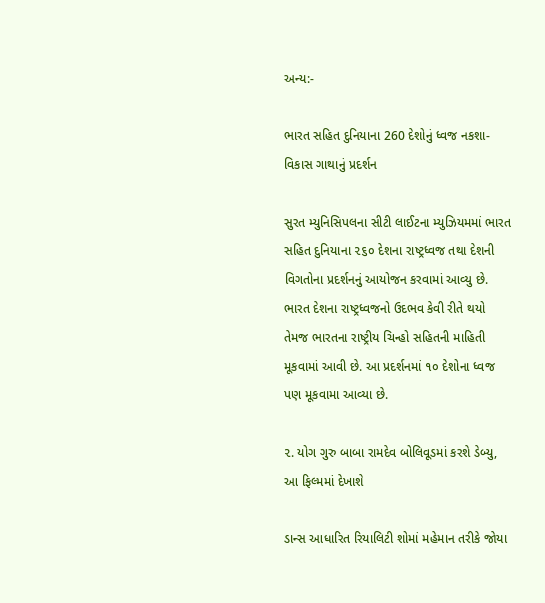અન્ય:-

ભારત સહિત દુનિયાના 260 દેશોનું ધ્વજ નકશા-વિકાસ ગાથાનું પ્રદર્શન

સુરત મ્યુનિસિપલના સીટી લાઈટના મ્યુઝિયમમાં ભારત સહિત દુનિયાના ૨૬૦ દેશના રાષ્ટ્રધ્વજ તથા દેશની વિગતોના પ્રદર્શનનું આયોજન કરવામાં આવ્યુ છે. ભારત દેશના રાષ્ટ્રધ્વજનો ઉદભવ કેવી રીતે થયો તેમજ ભારતના રાષ્ટ્રીય ચિન્હો સહિતની માહિતી મૂકવામાં આવી છે. આ પ્રદર્શનમાં ૧૦ દેશોના ધ્વજ પણ મૂકવામા આવ્યા છે.

૨. યોગ ગુરુ બાબા રામદેવ બોલિવૂડમાં કરશે ડેબ્યુ, આ ફિલ્મમાં દેખાશે

ડાન્સ આધારિત રિયાલિટી શોમાં મહેમાન તરીકે જોયા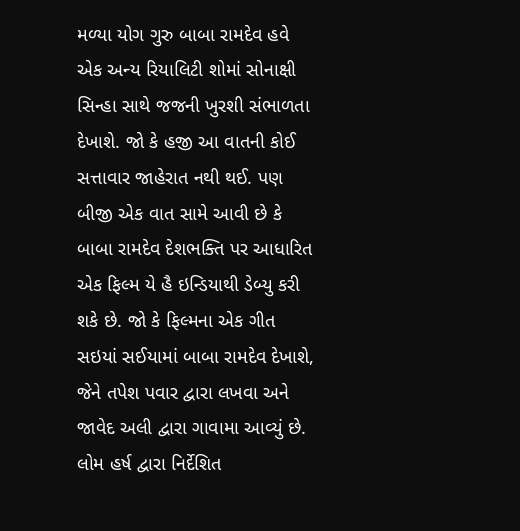મળ્યા યોગ ગુરુ બાબા રામદેવ હવે એક અન્ય રિયાલિટી શોમાં સોનાક્ષી સિન્હા સાથે જજની ખુરશી સંભાળતા દેખાશે. જો કે હજી આ વાતની કોઈ સત્તાવાર જાહેરાત નથી થઈ. પણ બીજી એક વાત સામે આવી છે કે બાબા રામદેવ દેશભક્તિ પર આધારિત એક ફિલ્મ યે હૈ ઇન્ડિયાથી ડેબ્યુ કરી શકે છે. જો કે ફિલ્મના એક ગીત સઇયાં સઈયામાં બાબા રામદેવ દેખાશે, જેને તપેશ પવાર દ્વારા લખવા અને જાવેદ અલી દ્વારા ગાવામા આવ્યું છે. લોમ હર્ષ દ્વારા નિર્દેશિત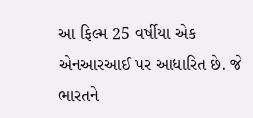આ ફિલ્મ 25 વર્ષીયા એક એનઆરઆઈ પર આધારિત છે. જે ભારતને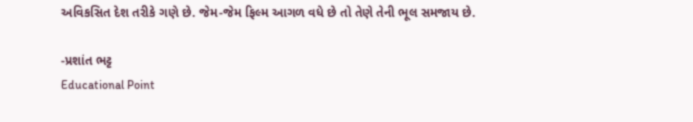અવિકસિત દેશ તરીકે ગણે છે. જેમ-જેમ ફિલ્મ આગળ વધે છે તો તેણે તેની ભૂલ સમજાય છે.

-પ્રશાંત ભટ્ટ
Educational Point